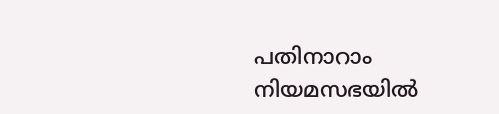പതിനാറാം നിയമസഭയിൽ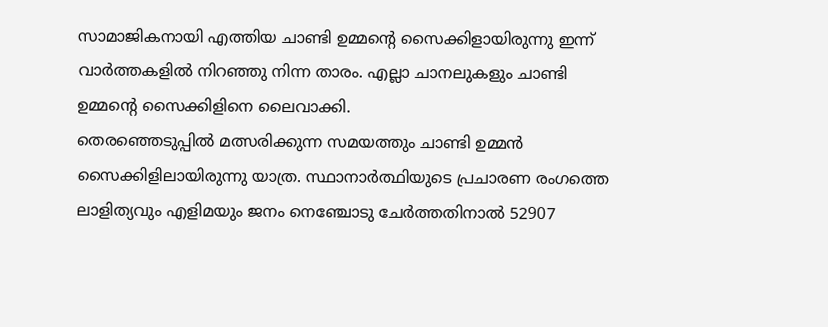സാമാജികനായി എത്തിയ ചാണ്ടി ഉമ്മൻ്റെ സൈക്കിളായിരുന്നു ഇന്ന് വാർത്തകളിൽ നിറഞ്ഞു നിന്ന താരം. എല്ലാ ചാനലുകളും ചാണ്ടി ഉമ്മൻ്റെ സൈക്കിളിനെ ലൈവാക്കി.
തെരഞ്ഞെടുപ്പിൽ മത്സരിക്കുന്ന സമയത്തും ചാണ്ടി ഉമ്മൻ സൈക്കിളിലായിരുന്നു യാത്ര. സ്ഥാനാർത്ഥിയുടെ പ്രചാരണ രംഗത്തെ ലാളിത്യവും എളിമയും ജനം നെഞ്ചോടു ചേർത്തതിനാൽ 52907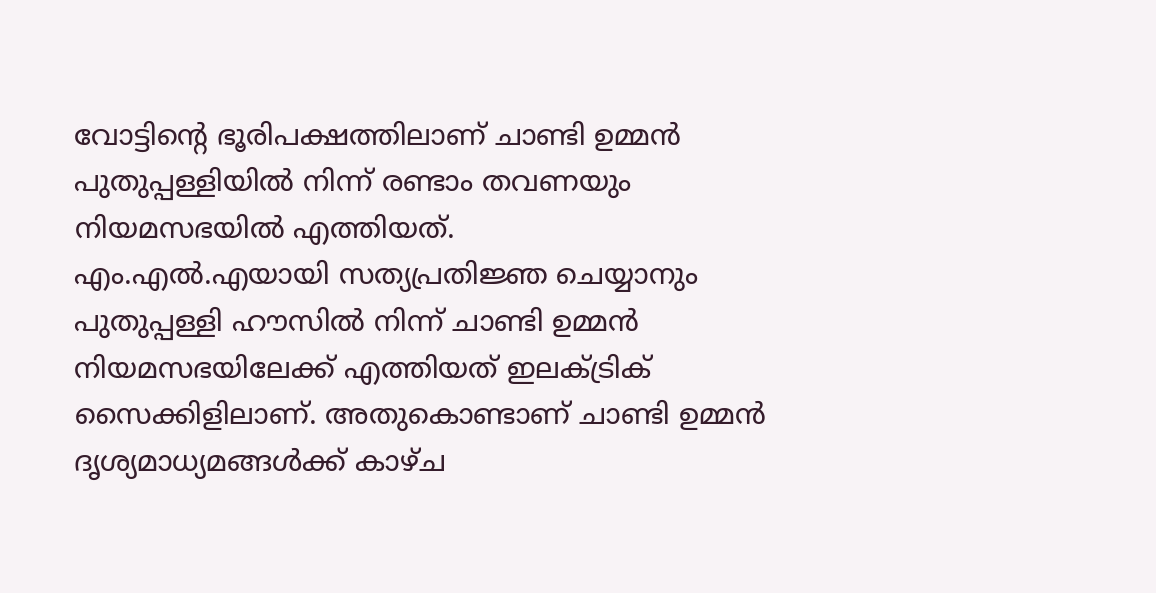വോട്ടിന്റെ ഭൂരിപക്ഷത്തിലാണ് ചാണ്ടി ഉമ്മൻ പുതുപ്പള്ളിയിൽ നിന്ന് രണ്ടാം തവണയും നിയമസഭയിൽ എത്തിയത്.
എം.എൽ.എയായി സത്യപ്രതിജ്ഞ ചെയ്യാനും പുതുപ്പള്ളി ഹൗസിൽ നിന്ന് ചാണ്ടി ഉമ്മൻ നിയമസഭയിലേക്ക് എത്തിയത് ഇലക്ട്രിക് സൈക്കിളിലാണ്. അതുകൊണ്ടാണ് ചാണ്ടി ഉമ്മൻ ദൃശ്യമാധ്യമങ്ങൾക്ക് കാഴ്ച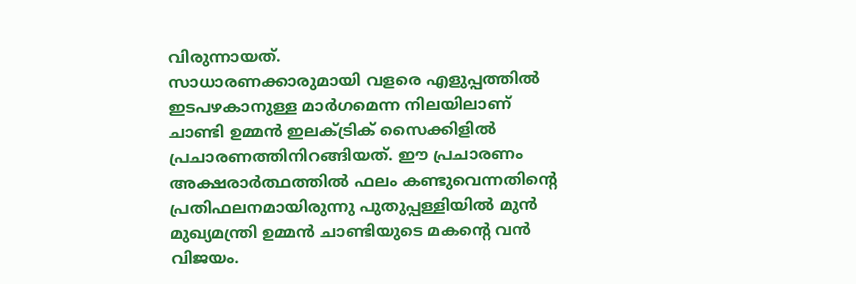വിരുന്നായത്.
സാധാരണക്കാരുമായി വളരെ എളുപ്പത്തിൽ ഇടപഴകാനുള്ള മാർഗമെന്ന നിലയിലാണ് ചാണ്ടി ഉമ്മൻ ഇലക്ട്രിക് സൈക്കിളിൽ പ്രചാരണത്തിനിറങ്ങിയത്. ഈ പ്രചാരണം അക്ഷരാർത്ഥത്തിൽ ഫലം കണ്ടുവെന്നതിന്റെ പ്രതിഫലനമായിരുന്നു പുതുപ്പള്ളിയിൽ മുൻ മുഖ്യമന്ത്രി ഉമ്മൻ ചാണ്ടിയുടെ മകന്റെ വൻ വിജയം.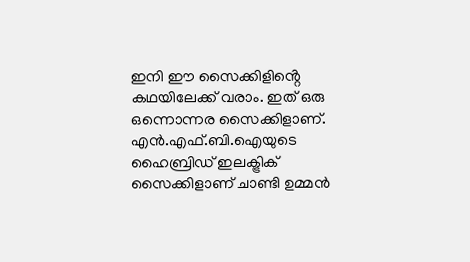ഇനി ഈ സൈക്കിളിൻ്റെ കഥയിലേക്ക് വരാം. ഇത് ഒരു ഒന്നൊന്നര സൈക്കിളാണ്. എൻ.എഫ്.ബി.ഐയുടെ ഹൈബ്രിഡ് ഇലക്ട്രിക് സൈക്കിളാണ് ചാണ്ടി ഉമ്മൻ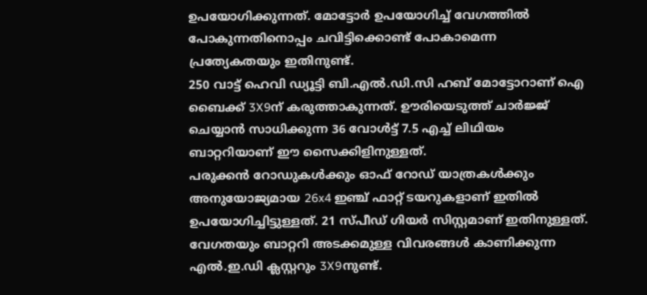ഉപയോഗിക്കുന്നത്. മോട്ടോർ ഉപയോഗിച്ച് വേഗത്തിൽ പോകുന്നതിനൊപ്പം ചവിട്ടിക്കൊണ്ട് പോകാമെന്ന പ്രത്യേകതയും ഇതിനുണ്ട്.
250 വാട്ട് ഹെവി ഡ്യൂട്ടി ബി.എൽ.ഡി.സി ഹബ് മോട്ടോറാണ് ഐ ബൈക്ക് 3X9ന് കരുത്താകുന്നത്. ഊരിയെടുത്ത് ചാർജ്ജ് ചെയ്യാൻ സാധിക്കുന്ന 36 വോൾട്ട് 7.5 എച്ച് ലിഥിയം ബാറ്ററിയാണ് ഈ സൈക്കിളിനുള്ളത്.
പരുക്കൻ റോഡുകൾക്കും ഓഫ് റോഡ് യാത്രകൾക്കും അനുയോജ്യമായ 26x4 ഇഞ്ച് ഫാറ്റ് ടയറുകളാണ് ഇതിൽ ഉപയോഗിച്ചിട്ടുള്ളത്. 21 സ്പീഡ് ഗിയർ സിസ്റ്റമാണ് ഇതിനുള്ളത്. വേഗതയും ബാറ്ററി അടക്കമുള്ള വിവരങ്ങൾ കാണിക്കുന്ന എൽ.ഇ.ഡി ക്ലസ്റ്ററും 3X9നുണ്ട്.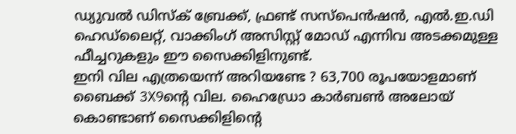ഡ്യുവൽ ഡിസ്ക് ബ്രേക്ക്, ഫ്രണ്ട് സസ്പെൻഷൻ, എൽ.ഇ.ഡി ഹെഡ്ലൈറ്റ്, വാക്കിംഗ് അസിസ്റ്റ് മോഡ് എന്നിവ അടക്കമുള്ള ഫീച്ചറുകളും ഈ സൈക്കിളിനുണ്ട്.
ഇനി വില എത്രയെന്ന് അറിയണ്ടേ ? 63,700 രൂപയോളമാണ് ബൈക്ക് 3X9ന്റെ വില. ഹൈഡ്രോ കാർബൺ അലോയ് കൊണ്ടാണ് സൈക്കിളിന്റെ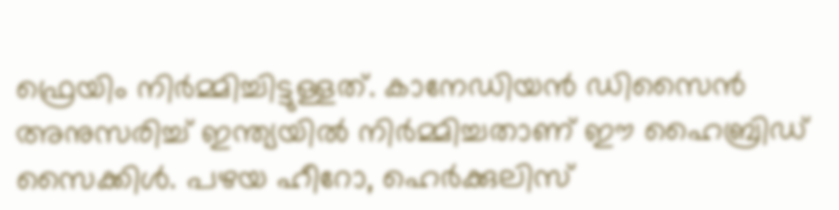ഫ്രെയിം നിർമ്മിച്ചിട്ടുള്ളത്. കാനേഡിയൻ ഡിസൈൻ അനുസരിച്ച് ഇന്ത്യയിൽ നിർമ്മിച്ചതാണ് ഈ ഹൈബ്രിഡ് സൈക്കിൾ. പഴയ ഹീറോ, ഹെർക്കുലിസ്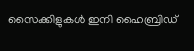സൈക്കിളുകൾ ഇനി ഹൈബ്രിഡ്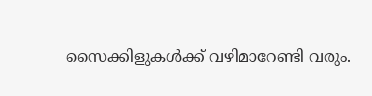സൈക്കിളുകൾക്ക് വഴിമാറേണ്ടി വരും.